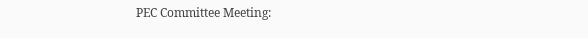PEC Committee Meeting: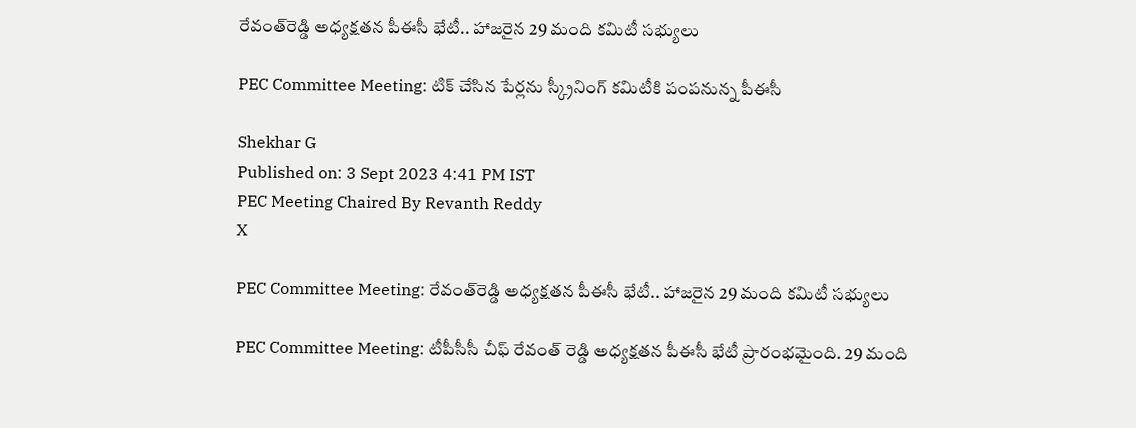రేవంత్‌రెడ్డి అధ్యక్షతన పీఈసీ భేటీ.. హాజరైన 29 మంది కమిటీ సభ్యులు

PEC Committee Meeting: టిక్ చేసిన పేర్లను స్క్రీనింగ్ కమిటీకి పంపనున్న పీఈసీ

Shekhar G
Published on: 3 Sept 2023 4:41 PM IST
PEC Meeting Chaired By Revanth Reddy
X

PEC Committee Meeting: రేవంత్‌రెడ్డి అధ్యక్షతన పీఈసీ భేటీ.. హాజరైన 29 మంది కమిటీ సభ్యులు

PEC Committee Meeting: టీపీసీసీ చీఫ్ రేవంత్ రెడ్డి అధ్యక్షతన పీఈసీ భేటీ ప్రారంభమైంది. 29 మంది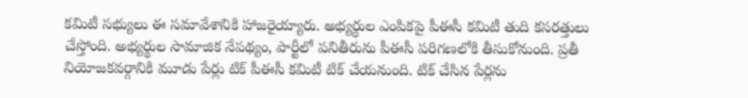కమిటీ సభ్యులు ఈ సమావేశానికి హాజరైయ్యారు. అభ్యర్ధుల ఎంపికపై పీఈసీ కమిటీ తుది కసరత్తులు చేస్తోంది. అభ్యర్థుల సామాజిక నేపథ్యం, పార్టీలో పనితీరును పీఈసీ పరిగణలోకి తీసుకోనుంది. ప్రతీ నియోజకవర్గానికి మూడు పేర్లు టిక్ పీఈసీ కమిటీ టిక్ చేయనుంది. టిక్ చేసిన పేర్లను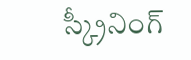స్క్రీనింగ్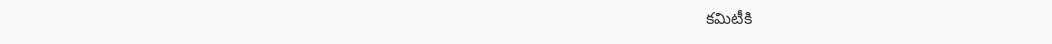కమిటీకి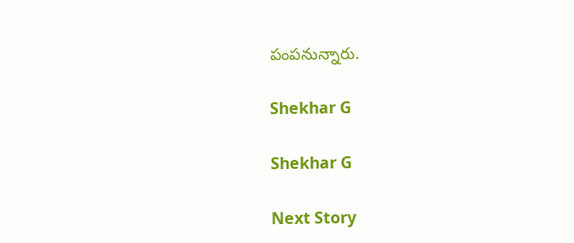పంపనున్నారు.

Shekhar G

Shekhar G

Next Story